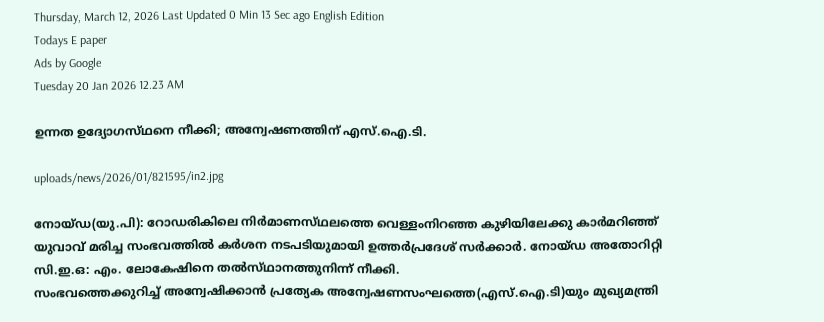Thursday, March 12, 2026 Last Updated 0 Min 13 Sec ago English Edition
Todays E paper
Ads by Google
Tuesday 20 Jan 2026 12.23 AM

ഉന്നത ഉദ്യോഗസ്‌ഥനെ നീക്കി; അന്വേഷണത്തിന്‌ എസ്‌.ഐ.ടി.

uploads/news/2026/01/821595/in2.jpg

നോയ്‌ഡ(യു.പി): റോഡരികിലെ നിര്‍മാണസ്‌ഥലത്തെ വെള്ളംനിറഞ്ഞ കുഴിയിലേക്കു കാര്‍മറിഞ്ഞ്‌ യുവാവ്‌ മരിച്ച സംഭവത്തില്‍ കര്‍ശന നടപടിയുമായി ഉത്തര്‍പ്രദേശ്‌ സര്‍ക്കാര്‍. നോയ്‌ഡ അതോറിറ്റി സി.ഇ.ഒ: എം. ലോകേഷിനെ തല്‍സ്‌ഥാനത്തുനിന്ന്‌ നീക്കി.
സംഭവത്തെക്കുറിച്ച്‌ അന്വേഷിക്കാന്‍ പ്രത്യേക അന്വേഷണസംഘത്തെ(എസ്‌.ഐ.ടി)യും മുഖ്യമന്ത്രി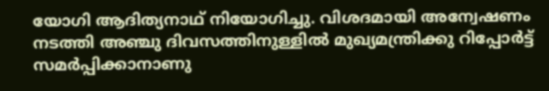യോഗി ആദിത്യനാഥ്‌ നിയോഗിച്ചു. വിശദമായി അന്വേഷണം നടത്തി അഞ്ചു ദിവസത്തിനുള്ളില്‍ മുഖ്യമന്ത്രിക്കു റിപ്പോര്‍ട്ട്‌ സമര്‍പ്പിക്കാനാണു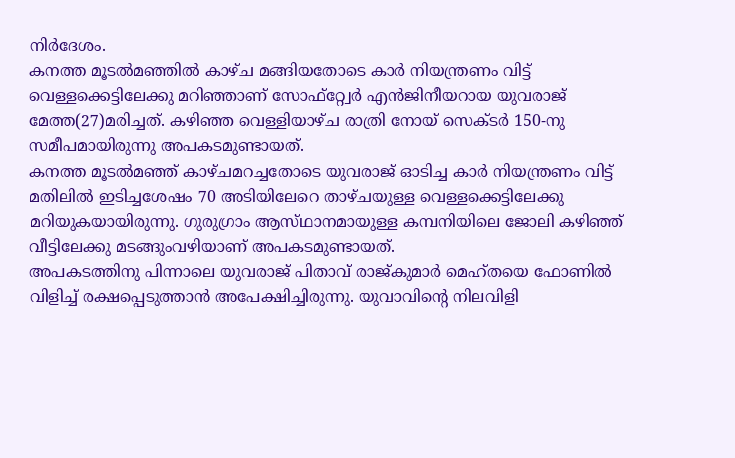നിര്‍ദേശം.
കനത്ത മൂടല്‍മഞ്ഞില്‍ കാഴ്‌ച മങ്ങിയതോടെ കാര്‍ നിയന്ത്രണം വിട്ട്‌ വെള്ളക്കെട്ടിലേക്കു മറിഞ്ഞാണ്‌ സോഫ്‌റ്റ്വേര്‍ എന്‍ജിനീയറായ യുവരാജ്‌ മേത്ത(27)മരിച്ചത്‌. കഴിഞ്ഞ വെള്ളിയാഴ്‌ച രാത്രി നോയ്‌ സെക്‌ടര്‍ 150-നു സമീപമായിരുന്നു അപകടമുണ്ടായത്‌.
കനത്ത മൂടല്‍മഞ്ഞ്‌ കാഴ്‌ചമറച്ചതോടെ യുവരാജ്‌ ഓടിച്ച കാര്‍ നിയന്ത്രണം വിട്ട്‌ മതിലില്‍ ഇടിച്ചശേഷം 70 അടിയിലേറെ താഴ്‌ചയുള്ള വെള്ളക്കെട്ടിലേക്കു മറിയുകയായിരുന്നു. ഗുരുഗ്രാം ആസ്‌ഥാനമായുള്ള കമ്പനിയിലെ ജോലി കഴിഞ്ഞ്‌ വീട്ടിലേക്കു മടങ്ങുംവഴിയാണ്‌ അപകടമുണ്ടായത്‌.
അപകടത്തിനു പിന്നാലെ യുവരാജ്‌ പിതാവ്‌ രാജ്‌കുമാര്‍ മെഹ്‌തയെ ഫോണില്‍ വിളിച്ച്‌ രക്ഷപ്പെടുത്താന്‍ അപേക്ഷിച്ചിരുന്നു. യുവാവിന്റെ നിലവിളി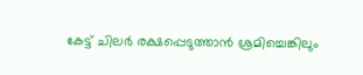കേട്ട്‌ ചിലര്‍ രക്ഷപ്പെടുത്താന്‍ ശ്രമിച്ചെങ്കിലും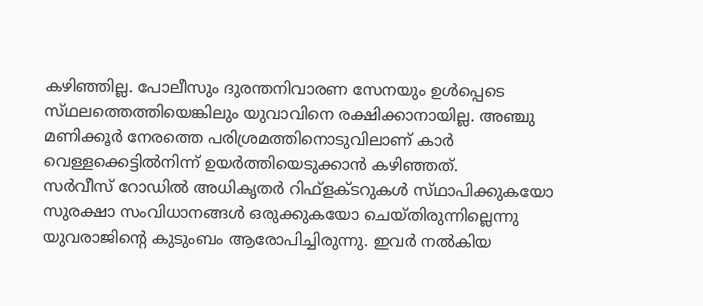കഴിഞ്ഞില്ല. പോലീസും ദുരന്തനിവാരണ സേനയും ഉള്‍പ്പെടെ സ്‌ഥലത്തെത്തിയെങ്കിലും യുവാവിനെ രക്ഷിക്കാനായില്ല. അഞ്ചു മണിക്കൂര്‍ നേരത്തെ പരിശ്രമത്തിനൊടുവിലാണ്‌ കാര്‍ വെള്ളക്കെട്ടില്‍നിന്ന്‌ ഉയര്‍ത്തിയെടുക്കാന്‍ കഴിഞ്ഞത്‌.
സര്‍വീസ്‌ റോഡില്‍ അധികൃതര്‍ റിഫ്‌ളക്‌ടറുകള്‍ സ്‌ഥാപിക്കുകയോ സുരക്ഷാ സംവിധാനങ്ങള്‍ ഒരുക്കുകയോ ചെയ്‌തിരുന്നില്ലെന്നു യുവരാജിന്റെ കുടുംബം ആരോപിച്ചിരുന്നു. ഇവര്‍ നല്‍കിയ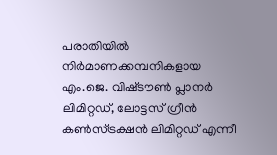പരാതിയില്‍ നിര്‍മാണക്കമ്പനികളായ എം.ജെ. വിഷ്‌ടൗണ്‍ പ്ലാനര്‍ ലിമിറ്റഡ്‌, ലോട്ടസ്‌ ഗ്രീന്‍ കണ്‍സ്‌ട്രക്ഷന്‍ ലിമിറ്റഡ്‌ എന്നീ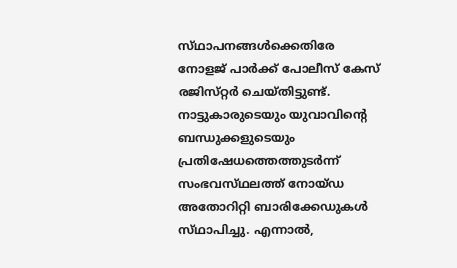സ്‌ഥാപനങ്ങള്‍ക്കെതിരേ നോളജ്‌ പാര്‍ക്ക്‌ പോലീസ്‌ കേസ്‌ രജിസ്‌റ്റര്‍ ചെയ്‌തിട്ടുണ്ട്‌. നാട്ടുകാരുടെയും യുവാവിന്റെ ബന്ധുക്കളുടെയും പ്രതിഷേധത്തെത്തുടര്‍ന്ന്‌ സംഭവസ്‌ഥലത്ത്‌ നോയ്‌ഡ അതോറിറ്റി ബാരിക്കേഡുകള്‍ സ്‌ഥാപിച്ചു. എന്നാല്‍,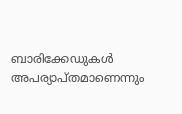ബാരിക്കേഡുകള്‍ അപര്യാപ്‌തമാണെന്നും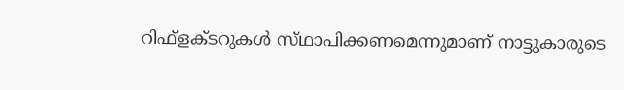റിഫ്‌ളക്‌ടറുകള്‍ സ്‌ഥാപിക്കണമെന്നുമാണ്‌ നാട്ടുകാരുടെ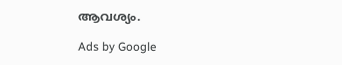ആവശ്യം.

Ads by Google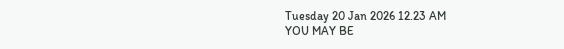Tuesday 20 Jan 2026 12.23 AM
YOU MAY BE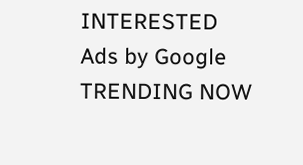INTERESTED
Ads by Google
TRENDING NOW